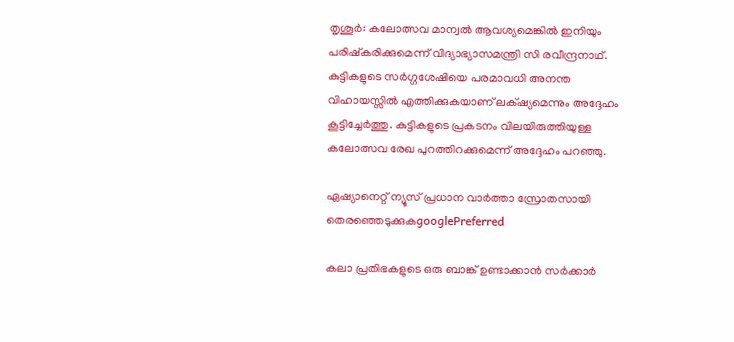തൃശൂര്‍: കലോത്സവ മാന്വൽ ആവശ്യമെങ്കിൽ ഇനിയും പരിഷ്‌കരിക്കുമെന്ന് വിദ്യാഭ്യാസമന്ത്രി സി രവീന്ദ്രനാഥ്. കുട്ടികളുടെ സർഗ്ഗശേഷിയെ പരമാവധി അനന്ത വിഹായസ്സിൽ എത്തിക്കുകയാണ് ലക്‌ഷ്യമെന്നും അദ്ദേഹം കൂട്ടിച്ചേര്‍ത്തു. കുട്ടികളുടെ പ്രകടനം വിലയിരുത്തിയുള്ള കലോത്സവ രേഖ പുറത്തിറക്കുമെന്ന് അദ്ദേഹം പറഞ്ഞു.

ഏഷ്യാനെറ്റ് ന്യൂസ് പ്രധാന വാർത്താ സ്രോതസായി തെരഞ്ഞെടുക്കുകgooglePreferred

കലാ പ്രതിഭകളുടെ ഒരു ബാങ്ക് ഉണ്ടാക്കാൻ സർക്കാർ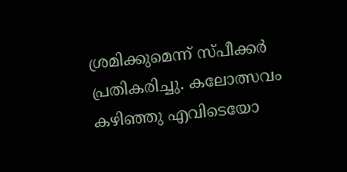ശ്രമിക്കുമെന്ന് സ്പീക്കര്‍ പ്രതികരിച്ചു. കലോത്സവം കഴിഞ്ഞു എവിടെയോ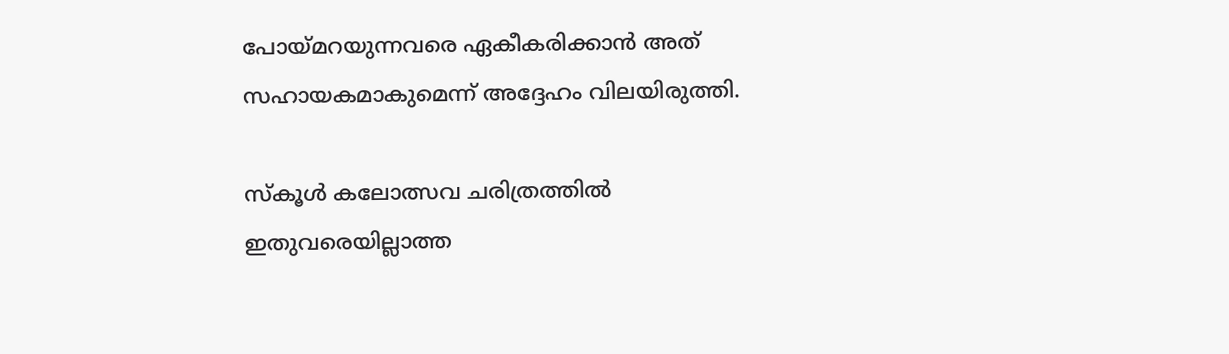പോയ്മറയുന്നവരെ ഏകീകരിക്കാൻ അത് സഹായകമാകുമെന്ന് അദ്ദേഹം വിലയിരുത്തി.

സ്കൂൾ കലോത്സവ ചരിത്രത്തിൽ ഇതുവരെയില്ലാത്ത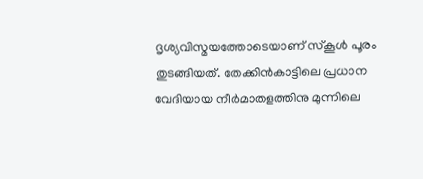ദൃശ്യവിസ്മയത്തോടെയാണ് സ്കൂൾ പൂരം തുടങ്ങിയത്. തേക്കിൻകാട്ടിലെ പ്രധാന വേദിയായ നീര്‍മാതളത്തിനു മുന്നിലെ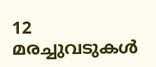12 മരച്ചുവടുകള്‍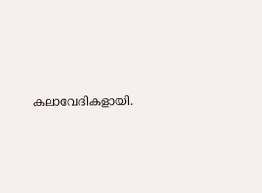കലാവേദികളായി.